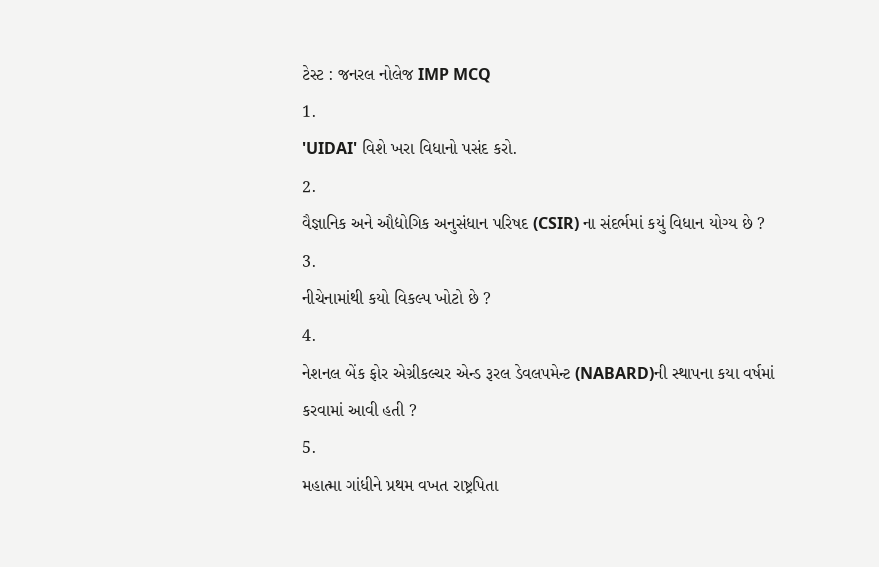ટેસ્ટ : જનરલ નોલેજ IMP MCQ
1.
'UIDAI' વિશે ખરા વિધાનો પસંદ કરો.
2.
વૈજ્ઞાનિક અને ઔદ્યોગિક અનુસંધાન પરિષદ (CSIR) ના સંદર્ભમાં કયું વિધાન યોગ્ય છે ?
3.
નીચેનામાંથી કયો વિકલ્પ ખોટો છે ?
4.
નેશનલ બેંક ફોર એગ્રીકલ્ચર એન્ડ રૂરલ ડેવલપમેન્ટ (NABARD)ની સ્થાપના કયા વર્ષમાં કરવામાં આવી હતી ?
5.
મહાત્મા ગાંધીને પ્રથમ વખત રાષ્ટ્રપિતા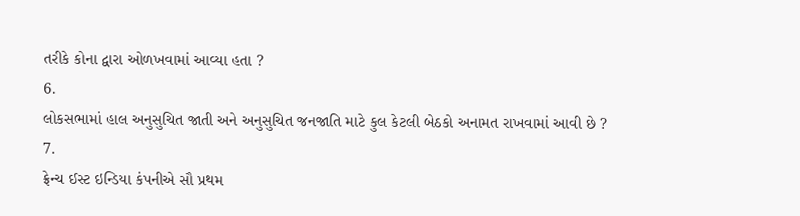તરીકે કોના દ્વારા ઓળખવામાં આવ્યા હતા ?
6.
લોકસભામાં હાલ અનુસુચિત જાતી અને અનુસુચિત જનજાતિ માટે કુલ કેટલી બેઠકો અનામત રાખવામાં આવી છે ?
7.
ફ્રેન્ચ ઈસ્ટ ઇન્ડિયા કંપનીએ સૌ પ્રથમ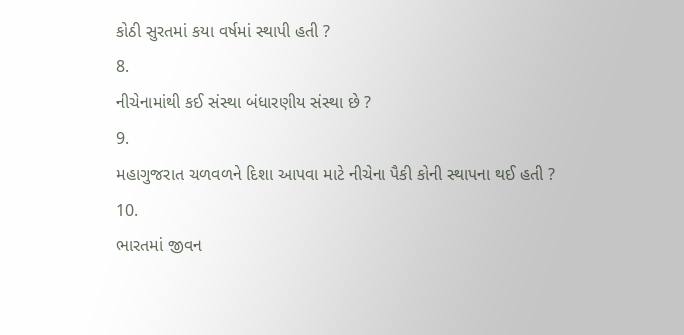કોઠી સુરતમાં કયા વર્ષમાં સ્થાપી હતી ?
8.
નીચેનામાંથી કઈ સંસ્થા બંધારણીય સંસ્થા છે ?
9.
મહાગુજરાત ચળવળને દિશા આપવા માટે નીચેના પૈકી કોની સ્થાપના થઈ હતી ?
10.
ભારતમાં જીવન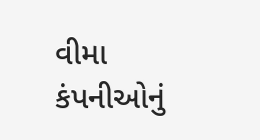વીમા કંપનીઓનું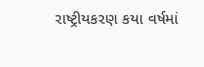રાષ્ટ્રીયકરણ કયા વર્ષમાં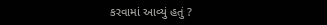કરવામાં આવ્યું હતું ?